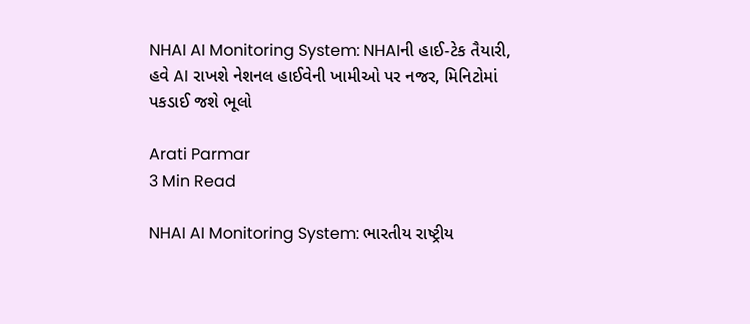NHAI AI Monitoring System: NHAIની હાઈ-ટેક તૈયારી, હવે AI રાખશે નેશનલ હાઈવેની ખામીઓ પર નજર, મિનિટોમાં પકડાઈ જશે ભૂલો

Arati Parmar
3 Min Read

NHAI AI Monitoring System: ભારતીય રાષ્ટ્રીય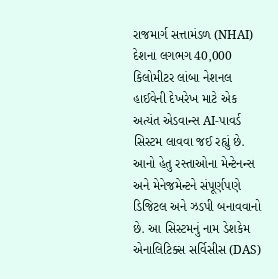રાજમાર્ગ સત્તામંડળ (NHAI) દેશના લગભગ 40,000 કિલોમીટર લાંબા નેશનલ હાઈવેની દેખરેખ માટે એક અત્યંત એડવાન્સ AI-પાવર્ડ સિસ્ટમ લાવવા જઈ રહ્યું છે. આનો હેતુ રસ્તાઓના મેન્ટેનન્સ અને મેનેજમેન્ટને સંપૂર્ણપણે ડિજિટલ અને ઝડપી બનાવવાનો છે. આ સિસ્ટમનું નામ ડેશકેમ એનાલિટિક્સ સર્વિસીસ (DAS)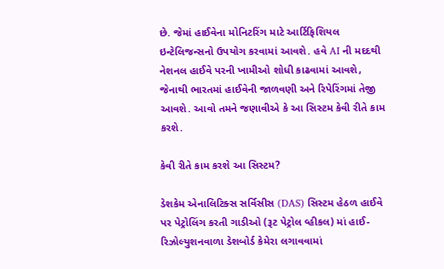છે. જેમાં હાઈવેના મોનિટરિંગ માટે આર્ટિફિશિયલ ઇન્ટેલિજન્સનો ઉપયોગ કરવામાં આવશે. હવે AI ની મદદથી નેશનલ હાઈવે પરની ખામીઓ શોધી કાઢવામાં આવશે, જેનાથી ભારતમાં હાઈવેની જાળવણી અને રિપેરિંગમાં તેજી આવશે. આવો તમને જણાવીએ કે આ સિસ્ટમ કેવી રીતે કામ કરશે.

કેવી રીતે કામ કરશે આ સિસ્ટમ?

ડેશકેમ એનાલિટિક્સ સર્વિસીસ (DAS) સિસ્ટમ હેઠળ હાઈવે પર પેટ્રોલિંગ કરતી ગાડીઓ (રૂટ પેટ્રોલ વ્હીકલ) માં હાઈ-રિઝોલ્યુશનવાળા ડેશબોર્ડ કેમેરા લગાવવામાં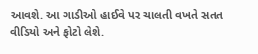આવશે. આ ગાડીઓ હાઈવે પર ચાલતી વખતે સતત વીડિયો અને ફોટો લેશે.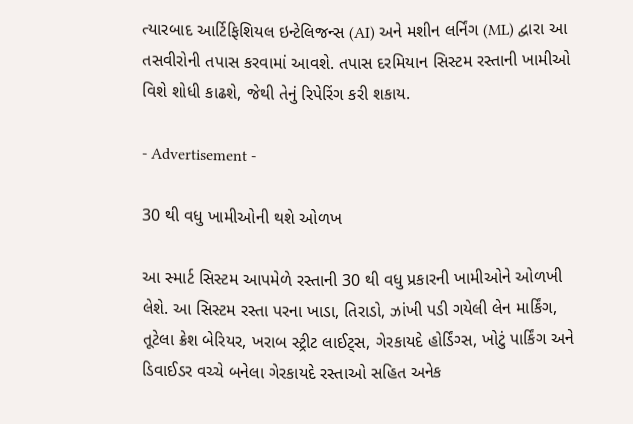ત્યારબાદ આર્ટિફિશિયલ ઇન્ટેલિજન્સ (AI) અને મશીન લર્નિંગ (ML) દ્વારા આ તસવીરોની તપાસ કરવામાં આવશે. તપાસ દરમિયાન સિસ્ટમ રસ્તાની ખામીઓ વિશે શોધી કાઢશે, જેથી તેનું રિપેરિંગ કરી શકાય.

- Advertisement -

30 થી વધુ ખામીઓની થશે ઓળખ

આ સ્માર્ટ સિસ્ટમ આપમેળે રસ્તાની 30 થી વધુ પ્રકારની ખામીઓને ઓળખી લેશે. આ સિસ્ટમ રસ્તા પરના ખાડા, તિરાડો, ઝાંખી પડી ગયેલી લેન માર્કિંગ, તૂટેલા ક્રેશ બેરિયર, ખરાબ સ્ટ્રીટ લાઈટ્સ, ગેરકાયદે હોર્ડિંગ્સ, ખોટું પાર્કિંગ અને ડિવાઈડર વચ્ચે બનેલા ગેરકાયદે રસ્તાઓ સહિત અનેક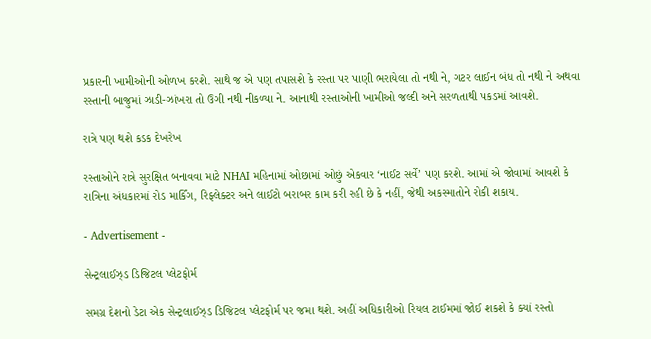પ્રકારની ખામીઓની ઓળખ કરશે. સાથે જ એ પણ તપાસશે કે રસ્તા પર પાણી ભરાયેલા તો નથી ને, ગટર લાઈન બંધ તો નથી ને અથવા રસ્તાની બાજુમાં ઝાડી-ઝાંખરા તો ઉગી નથી નીકળ્યા ને. આનાથી રસ્તાઓની ખામીઓ જલ્દી અને સરળતાથી પકડમાં આવશે.

રાત્રે પણ થશે કડક દેખરેખ

રસ્તાઓને રાત્રે સુરક્ષિત બનાવવા માટે NHAI મહિનામાં ઓછામાં ઓછું એકવાર ‘નાઈટ સર્વે’ પણ કરશે. આમાં એ જોવામાં આવશે કે રાત્રિના અંધકારમાં રોડ માર્કિંગ, રિફ્લેક્ટર અને લાઈટો બરાબર કામ કરી રહી છે કે નહીં, જેથી અકસ્માતોને રોકી શકાય.

- Advertisement -

સેન્ટ્રલાઈઝ્ડ ડિજિટલ પ્લેટફોર્મ

સમગ્ર દેશનો ડેટા એક સેન્ટ્રલાઈઝ્ડ ડિજિટલ પ્લેટફોર્મ પર જમા થશે. અહીં અધિકારીઓ રિયલ ટાઈમમાં જોઈ શકશે કે ક્યાં રસ્તો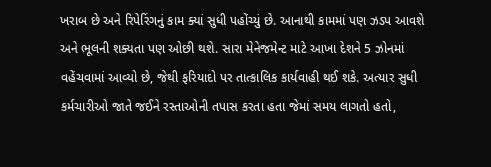ખરાબ છે અને રિપેરિંગનું કામ ક્યાં સુધી પહોંચ્યું છે. આનાથી કામમાં પણ ઝડપ આવશે અને ભૂલની શક્યતા પણ ઓછી થશે. સારા મેનેજમેન્ટ માટે આખા દેશને 5 ઝોનમાં વહેંચવામાં આવ્યો છે, જેથી ફરિયાદો પર તાત્કાલિક કાર્યવાહી થઈ શકે. અત્યાર સુધી કર્મચારીઓ જાતે જઈને રસ્તાઓની તપાસ કરતા હતા જેમાં સમય લાગતો હતો,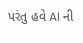પરંતુ હવે AI ની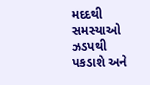મદદથી સમસ્યાઓ ઝડપથી પકડાશે અને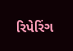રિપેરિંગ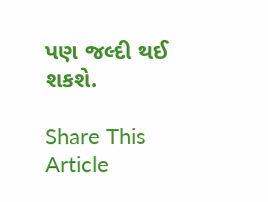પણ જલ્દી થઈ શકશે.

Share This Article